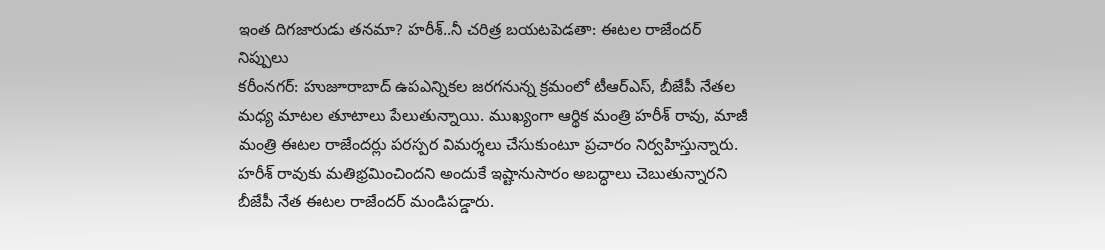ఇంత దిగజారుడు తనమా? హరీశ్..నీ చరిత్ర బయటపెడతా: ఈటల రాజేందర్ నిప్పులు
కరీంనగర్: హుజూరాబాద్ ఉపఎన్నికల జరగనున్న క్రమంలో టీఆర్ఎస్, బీజేపీ నేతల మధ్య మాటల తూటాలు పేలుతున్నాయి. ముఖ్యంగా ఆర్థిక మంత్రి హరీశ్ రావు, మాజీ మంత్రి ఈటల రాజేందర్లు పరస్పర విమర్శలు చేసుకుంటూ ప్రచారం నిర్వహిస్తున్నారు. హరీశ్ రావుకు మతిభ్రమించిందని అందుకే ఇష్టానుసారం అబద్ధాలు చెబుతున్నారని బీజేపీ నేత ఈటల రాజేందర్ మండిపడ్డారు.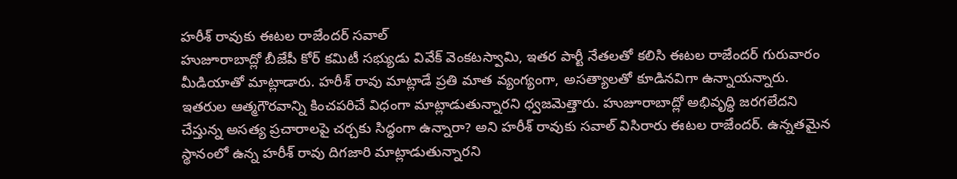హరీశ్ రావుకు ఈటల రాజేందర్ సవాల్
హుజూరాబాద్లో బీజేపీ కోర్ కమిటీ సభ్యుడు వివేక్ వెంకటస్వామి, ఇతర పార్టీ నేతలతో కలిసి ఈటల రాజేందర్ గురువారం మీడియాతో మాట్లాడారు. హరీశ్ రావు మాట్లాడే ప్రతి మాత వ్యంగ్యంగా, అసత్యాలతో కూడినవిగా ఉన్నాయన్నారు. ఇతరుల ఆత్మగౌరవాన్ని కించపరిచే విధంగా మాట్లాడుతున్నారని ధ్వజమెత్తారు. హుజూరాబాద్లో అభివృద్ధి జరగలేదని చేస్తున్న అసత్య ప్రచారాలపై చర్చకు సిద్ధంగా ఉన్నారా? అని హరీశ్ రావుకు సవాల్ విసిరారు ఈటల రాజేందర్. ఉన్నతమైన స్థానంలో ఉన్న హరీశ్ రావు దిగజారి మాట్లాడుతున్నారని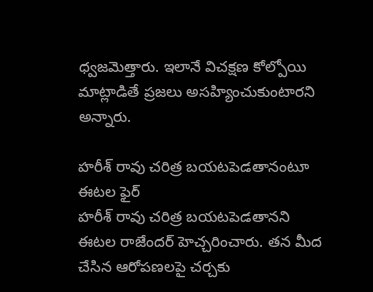ధ్వజమెత్తారు. ఇలానే విచక్షణ కోల్పోయి మాట్లాడితే ప్రజలు అసహ్యించుకుంటారని అన్నారు.

హరీశ్ రావు చరిత్ర బయటపెడతానంటూ ఈటల ఫైర్
హరీశ్ రావు చరిత్ర బయటపెడతానని ఈటల రాజేందర్ హెచ్చరించారు. తన మీద చేసిన ఆరోపణలపై చర్చకు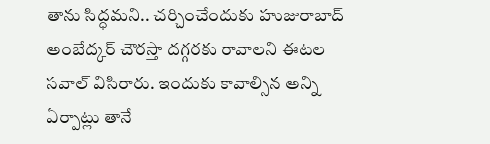తాను సిద్ధమని.. చర్చించేందుకు హుజురాబాద్ అంబేద్కర్ చౌరస్తా దగ్గరకు రావాలని ఈటల సవాల్ విసిరారు. ఇందుకు కావాల్సిన అన్ని ఏర్పాట్లు తానే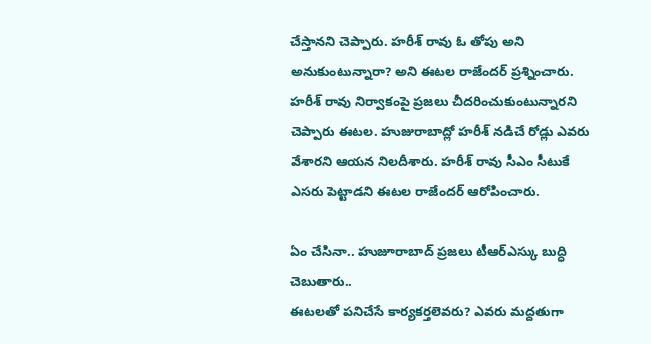చేస్తానని చెప్పారు. హరీశ్ రావు ఓ తోపు అని అనుకుంటున్నారా? అని ఈటల రాజేందర్ ప్రశ్నించారు. హరీశ్ రావు నిర్వాకంపై ప్రజలు చీదరించుకుంటున్నారని చెప్పారు ఈటల. హుజురాబాద్లో హరీశ్ నడిచే రోడ్లు ఎవరు వేశారని ఆయన నిలదీశారు. హరీశ్ రావు సీఎం సీటుకే ఎసరు పెట్టాడని ఈటల రాజేందర్ ఆరోపించారు.

ఏం చేసినా.. హుజూరాబాద్ ప్రజలు టీఆర్ఎస్కు బుద్ధి చెబుతారు..
ఈటలతో పనిచేసే కార్యకర్తలెవరు? ఎవరు మద్దతుగా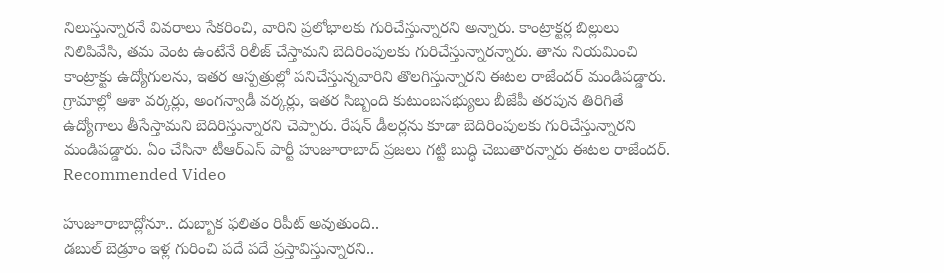నిలుస్తున్నారనే వివరాలు సేకరించి, వారిని ప్రలోభాలకు గురిచేస్తున్నారని అన్నారు. కాంట్రాక్టర్ల బిల్లులు నిలిపివేసి, తమ వెంట ఉంటేనే రిలీజ్ చేస్తామని బెదిరింపులకు గురిచేస్తున్నారన్నారు. తాను నియమించి కాంట్రాక్టు ఉద్యోగులను, ఇతర ఆస్పత్రుల్లో పనిచేస్తున్నవారిని తొలగిస్తున్నారని ఈటల రాజేందర్ మండిపడ్డారు. గ్రామాల్లో ఆశా వర్కర్లు, అంగన్వాడీ వర్కర్లు, ఇతర సిబ్బంది కుటుంబసభ్యులు బీజేపీ తరపున తిరిగితే ఉద్యోగాలు తీసేస్తామని బెదిరిస్తున్నారని చెప్పారు. రేషన్ డీలర్లను కూడా బెదిరింపులకు గురిచేస్తున్నారని మండిపడ్డారు. ఏం చేసినా టీఆర్ఎస్ పార్టీ హుజూరాబాద్ ప్రజలు గట్టి బుద్ధి చెబుతారన్నారు ఈటల రాజేందర్.
Recommended Video

హుజూరాబాద్లోనూ.. దుబ్బాక ఫలితం రిపీట్ అవుతుంది..
డబుల్ బెడ్రూం ఇళ్ల గురించి పదే పదే ప్రస్తావిస్తున్నారని..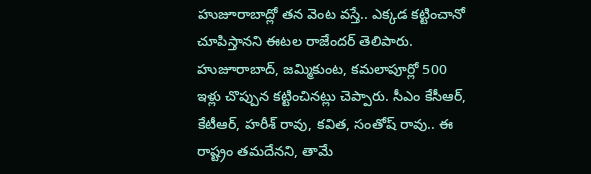హుజూరాబాద్లో తన వెంట వస్తే.. ఎక్కడ కట్టించానో చూపిస్తానని ఈటల రాజేందర్ తెలిపారు. హుజూరాబాద్, జమ్మికుంట, కమలాపూర్లో 500 ఇళ్లు చొప్పున కట్టించినట్లు చెప్పారు. సీఎం కేసీఆర్, కేటీఆర్, హరీశ్ రావు, కవిత, సంతోష్ రావు.. ఈ రాష్ట్రం తమదేనని, తామే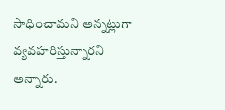సాధించామని అన్నట్లుగా వ్యవహరిస్తున్నారని అన్నారు.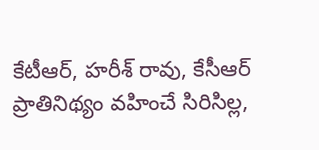కేటీఆర్, హరీశ్ రావు, కేసీఆర్ ప్రాతినిథ్యం వహించే సిరిసిల్ల,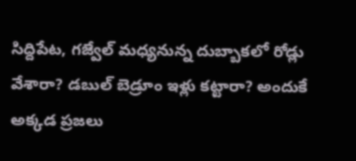సిద్దిపేట, గజ్వేల్ మధ్యనున్న దుబ్బాకలో రోడ్లు వేశారా? డబుల్ బెడ్రూం ఇళ్లు కట్టారా? అందుకే అక్కడ ప్రజలు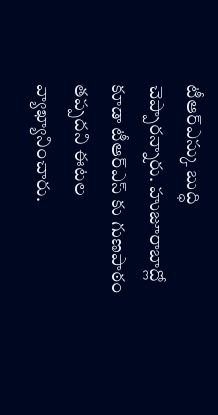టీఆర్ఎస్కు బుద్ధి చెప్పారన్నారు. హుజూరాబాద్లో కూడా టీఆర్ఎస్ కు గుణపాఠం తప్పదని ఈటల వ్యాఖ్యానించారు.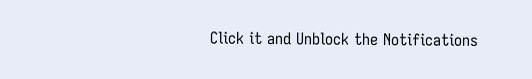Click it and Unblock the Notifications